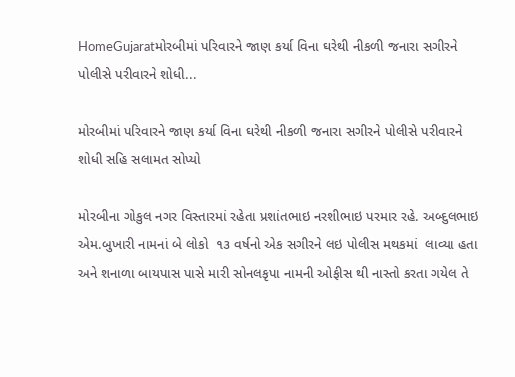HomeGujaratમોરબીમાં પરિવારને જાણ કર્યા વિના ઘરેથી નીકળી જનારા સગીરને પોલીસે પરીવારને શોધી...

મોરબીમાં પરિવારને જાણ કર્યા વિના ઘરેથી નીકળી જનારા સગીરને પોલીસે પરીવારને શોધી સહિ સલામત સોપ્યો

મોરબીના ગોકુલ નગર વિસ્તારમાં રહેતા પ્રશાંતભાઇ નરશીભાઇ પરમાર રહે. અબ્દુલભાઇ એમ.બુખારી નામનાં બે લોકો  ૧૩ વર્ષનો એક સગીરને લઇ પોલીસ મથકમાં  લાવ્યા હતા અને શનાળા બાયપાસ પાસે મારી સોનલકૃપા નામની ઓફીસ થી નાસ્તો કરતા ગયેલ તે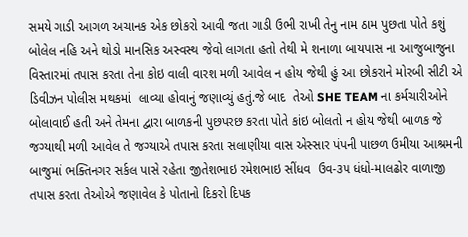સમયે ગાડી આગળ અચાનક એક છોકરો આવી જતા ગાડી ઉભી રાખી તેનુ નામ ઠામ પુછતા પોતે કશું બોલેલ નહિ અને થોડો માનસિક અસ્વસ્થ જેવો લાગતા હતો તેથી મે શનાળા બાયપાસ ના આજુબાજુના વિસ્તારમાં તપાસ કરતા તેના કોઇ વાલી વારશ મળી આવેલ ન હોય જેથી હું આ છોકરાને મોરબી સીટી એ ડિવીઝન પોલીસ મથકમાં  લાવ્યા હોવાનું જણાવ્યું હતું.જે બાદ  તેઓ SHE TEAM ના કર્મચારીઓને બોલાવાઈ હતી અને તેમના દ્વારા બાળકની પુછપરછ કરતા પોતે કાંઇ બોલતો ન હોય જેથી બાળક જે જગ્યાથી મળી આવેલ તે જગ્યાએ તપાસ કરતા સલાણીયા વાસ એસ્સાર પંપની પાછળ ઉમીયા આશ્રમની બાજુમાં ભક્તિનગર સર્કલ પાસે રહેતા જીતેશભાઇ રમેશભાઇ સીંધવ  ઉવ-૩૫ ધંધો-માલઢોર વાળાજી તપાસ કરતા તેઓએ જણાવેલ કે પોતાનો દિકરો દિપક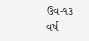ઉવ-૧૩ વર્ષ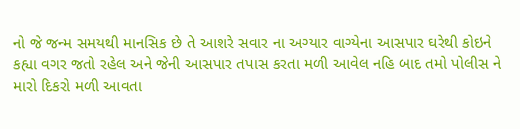નો જે જન્મ સમયથી માનસિક છે તે આશરે સવાર ના અગ્યાર વાગ્યેના આસપાર ઘરેથી કોઇને કહ્યા વગર જતો રહેલ અને જેની આસપાર તપાસ કરતા મળી આવેલ નહિ બાદ તમો પોલીસ ને મારો દિકરો મળી આવતા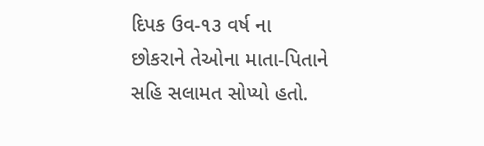દિપક ઉવ-૧૩ વર્ષ ના છોકરાને તેઓના માતા-પિતાને સહિ સલામત સોપ્યો હતો.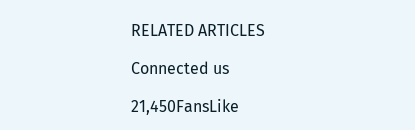RELATED ARTICLES

Connected us

21,450FansLike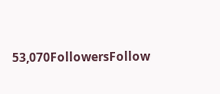53,070FollowersFollow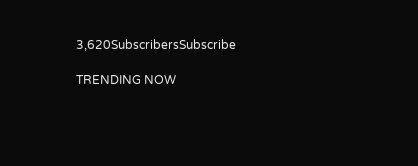3,620SubscribersSubscribe

TRENDING NOW